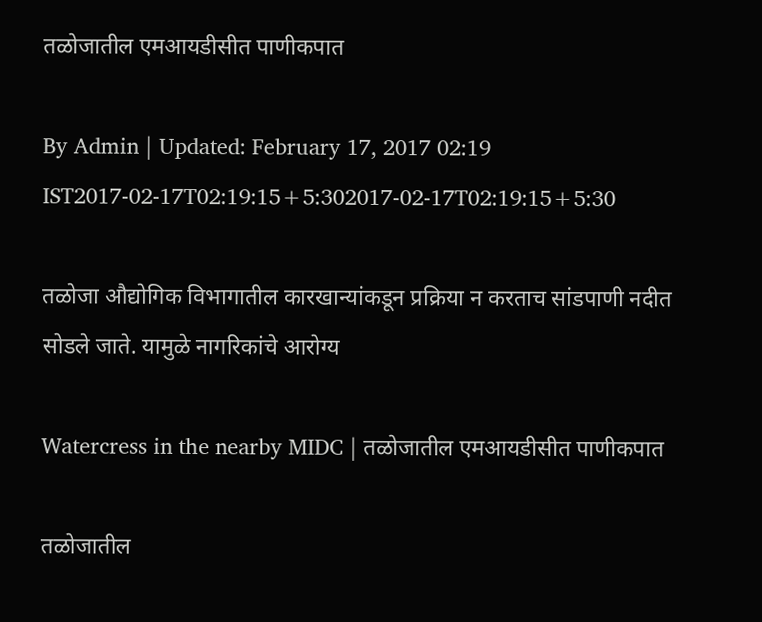तळोजातील एमआयडीसीत पाणीकपात

By Admin | Updated: February 17, 2017 02:19 IST2017-02-17T02:19:15+5:302017-02-17T02:19:15+5:30

तळोजा औद्योगिक विभागातील कारखान्यांकडून प्रक्रिया न करताच सांडपाणी नदीत सोडले जाते. यामुळे नागरिकांचे आरोग्य

Watercress in the nearby MIDC | तळोजातील एमआयडीसीत पाणीकपात

तळोजातील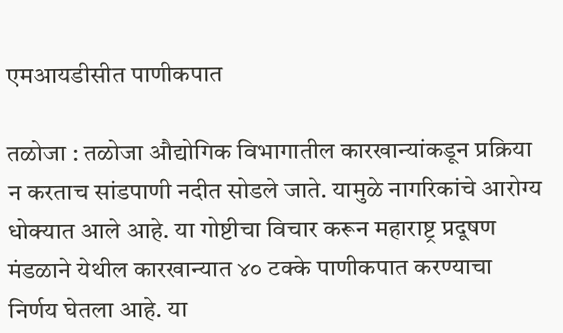एमआयडीसीत पाणीकपात

तळोजा : तळोजा औद्योगिक विभागातील कारखान्यांकडून प्रक्रिया न करताच सांडपाणी नदीत सोडले जाते. यामुळे नागरिकांचे आरोग्य धोक्यात आले आहे. या गोष्टीचा विचार करून महाराष्ट्र प्रदूषण मंडळाने येथील कारखान्यात ४० टक्के पाणीकपात करण्याचा निर्णय घेतला आहे. या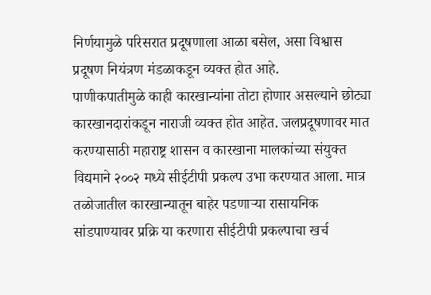निर्णयामुळे परिसरात प्रदूषणाला आळा बसेल, असा विश्वास प्रदूषण नियंत्रण मंडळाकडून व्यक्त होत आहे.
पाणीकपातीमुळे काही कारखान्यांना तोटा होणार असल्याने छोट्या कारखानदारांकडून नाराजी व्यक्त होत आहेत. जलप्रदूषणावर मात करण्यासाठी महाराष्ट्र शासन व कारखाना मालकांच्या संयुक्त विद्यमाने २००२ मध्ये सीईटीपी प्रकल्प उभा करण्यात आला. मात्र तळोजातील कारखान्यातून बाहेर पडणाऱ्या रासायनिक सांडपाण्यावर प्रक्रि या करणारा सीईटीपी प्रकल्पाचा खर्च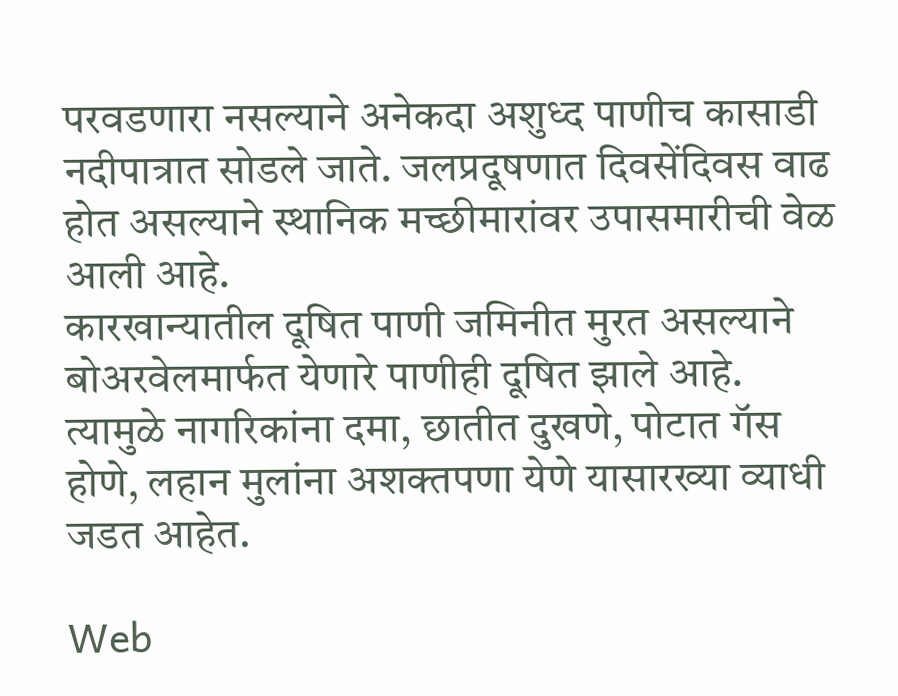परवडणारा नसल्याने अनेकदा अशुध्द पाणीच कासाडी नदीपात्रात सोडले जाते. जलप्रदूषणात दिवसेंदिवस वाढ होत असल्याने स्थानिक मच्छीमारांवर उपासमारीची वेळ आली आहे.
कारखान्यातील दूषित पाणी जमिनीत मुरत असल्याने बोअरवेलमार्फत येणारे पाणीही दूषित झाले आहे. त्यामुळे नागरिकांना दमा, छातीत दुखणे, पोटात गॅस होणे, लहान मुलांना अशक्तपणा येणे यासारख्या व्याधी जडत आहेत.

Web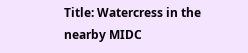Title: Watercress in the nearby MIDC